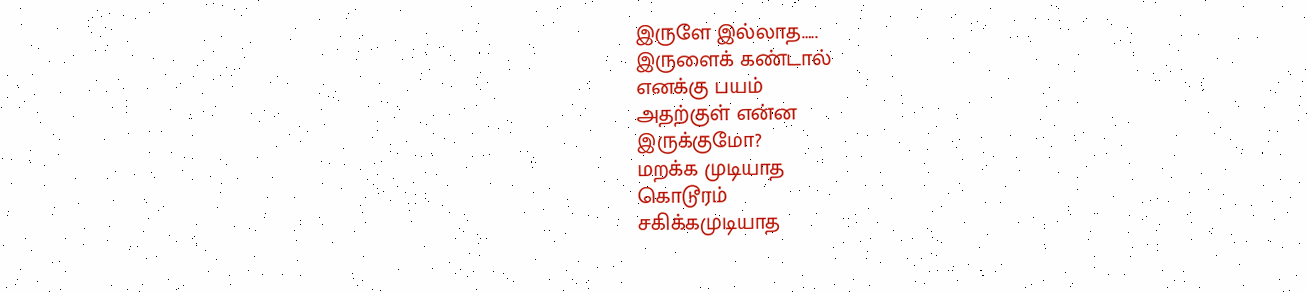இருளே இல்லாத…..
இருளைக் கண்டால்
எனக்கு பயம்
அதற்குள் என்ன
இருக்குமோ?
மறக்க முடியாத
கொடூரம்
சகிக்கமுடியாத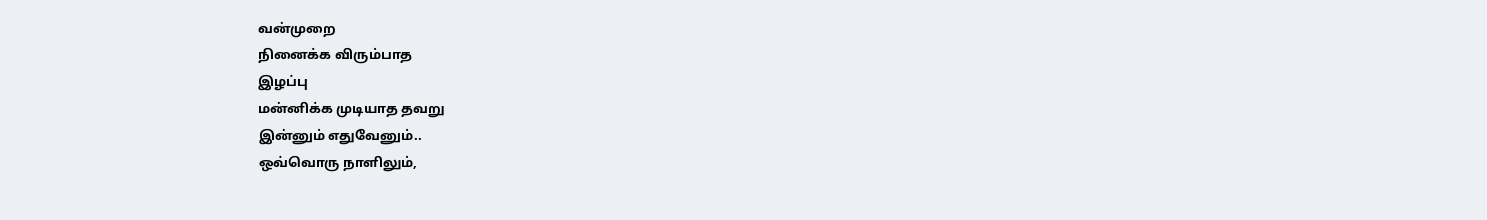வன்முறை
நினைக்க விரும்பாத
இழப்பு
மன்னிக்க முடியாத தவறு
இன்னும் எதுவேனும்..
ஒவ்வொரு நாளிலும்,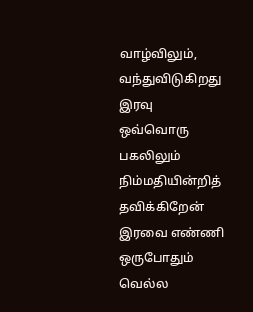வாழ்விலும்,
வந்துவிடுகிறது இரவு
ஒவ்வொரு பகலிலும்
நிம்மதியின்றித் தவிக்கிறேன்
இரவை எண்ணி
ஒருபோதும் வெல்ல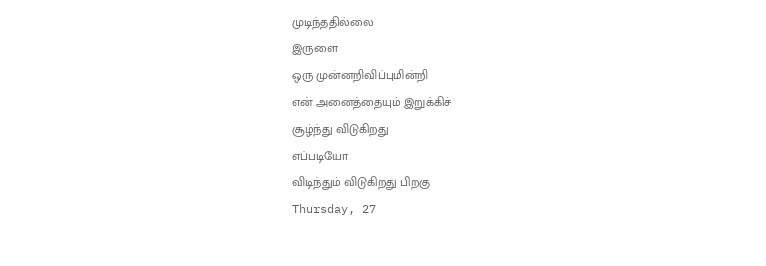முடிந்ததில்லை
இருளை
ஒரு முன்னறிவிப்புமின்றி
என் அனைத்தையும் இறுக்கிச்
சூழ்ந்து விடுகிறது
எப்படியோ
விடிந்தும் விடுகிறது பிறகு
Thursday, 27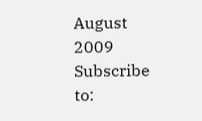August 2009
Subscribe to: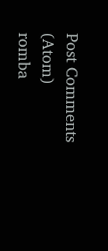Post Comments (Atom)
romba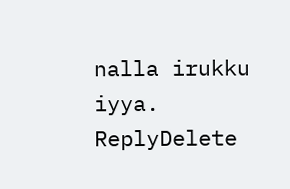nalla irukku iyya.
ReplyDelete